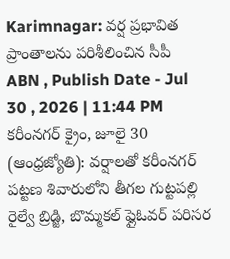Karimnagar: వర్ష ప్రభావిత ప్రాంతాలను పరిశీలించిన సీపీ
ABN , Publish Date - Jul 30 , 2026 | 11:44 PM
కరీంనగర్ క్రైం, జూలై 30 (ఆంధ్రజ్యోతి): వర్షాలతో కరీంనగర్ పట్టణ శివారులోని తీగల గుట్టపల్లి రైల్వే బ్రిడ్జి, బొమ్మకల్ ఫ్లైఓవర్ పరిసర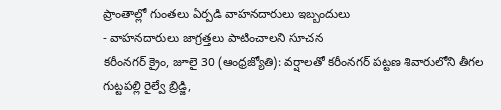ప్రాంతాల్లో గుంతలు ఏర్పడి వాహనదారులు ఇబ్బందులు
- వాహనదారులు జాగ్రత్తలు పాటించాలని సూచన
కరీంనగర్ క్రైం, జూలై 30 (ఆంధ్రజ్యోతి): వర్షాలతో కరీంనగర్ పట్టణ శివారులోని తీగల గుట్టపల్లి రైల్వే బ్రిడ్జి,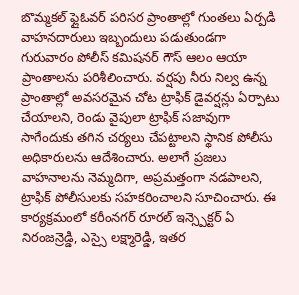బొమ్మకల్ ఫ్లైఓవర్ పరిసర ప్రాంతాల్లో గుంతలు ఏర్పడి వాహనదారులు ఇబ్బందులు పడుతుండగా గురువారం పోలీస్ కమిషనర్ గౌస్ ఆలం ఆయా ప్రాంతాలను పరిశీలించారు. వర్షపు నీరు నిల్వ ఉన్న ప్రాంతాల్లో అవసరమైన చోట ట్రాఫిక్ డైవర్షన్లు ఏర్పాటు చేయాలని, రెండు వైపులా ట్రాఫిక్ సజావుగా సాగేందుకు తగిన చర్యలు చేపట్టాలని స్థానిక పోలీసు అధికారులను ఆదేశించారు. అలాగే ప్రజలు వాహనాలను నెమ్మదిగా, అప్రమత్తంగా నడపాలని, ట్రాఫిక్ పోలీసులకు సహకరించాలని సూచించారు. ఈ కార్యక్రమంలో కరీంనగర్ రూరల్ ఇన్స్పెక్టర్ ఏ నిరంజన్రెడ్డి, ఎస్సై లక్ష్మారెడ్డి, ఇతర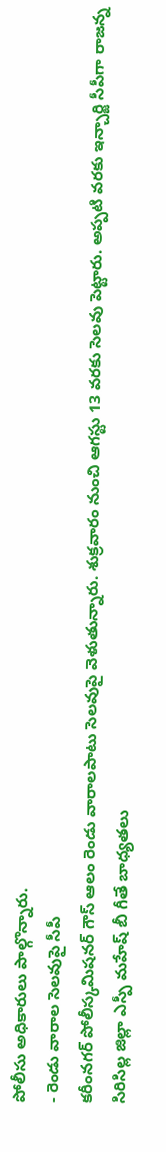పోలీసు అధికారులు పాల్గొన్నారు.
- రెండు వారాల సెలవుపై సీపీ
కరీంనగర్ పోలీస్కమిషనర్ గౌస్ ఆలం రెండు వారాలపాటు సెలవుపై వెళుతున్నారు. శుక్రవారం నుంచి ఆగస్టు 13 వరకు సెలవు పెట్టారు. అప్పటి వరకు ఇన్చార్జి సీపీగా రాజన్న సిరిసిల్ల జిల్లా ఎస్పీ మహేష్ బీ గీతే బాధ్యతలు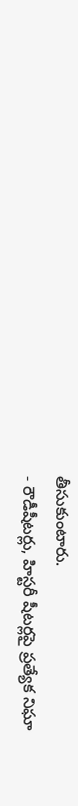తీసుకుంటారు.
- రౌడీషీటర్లు, హిస్టరీ షీటర్లపై ప్రత్యేక నిఘా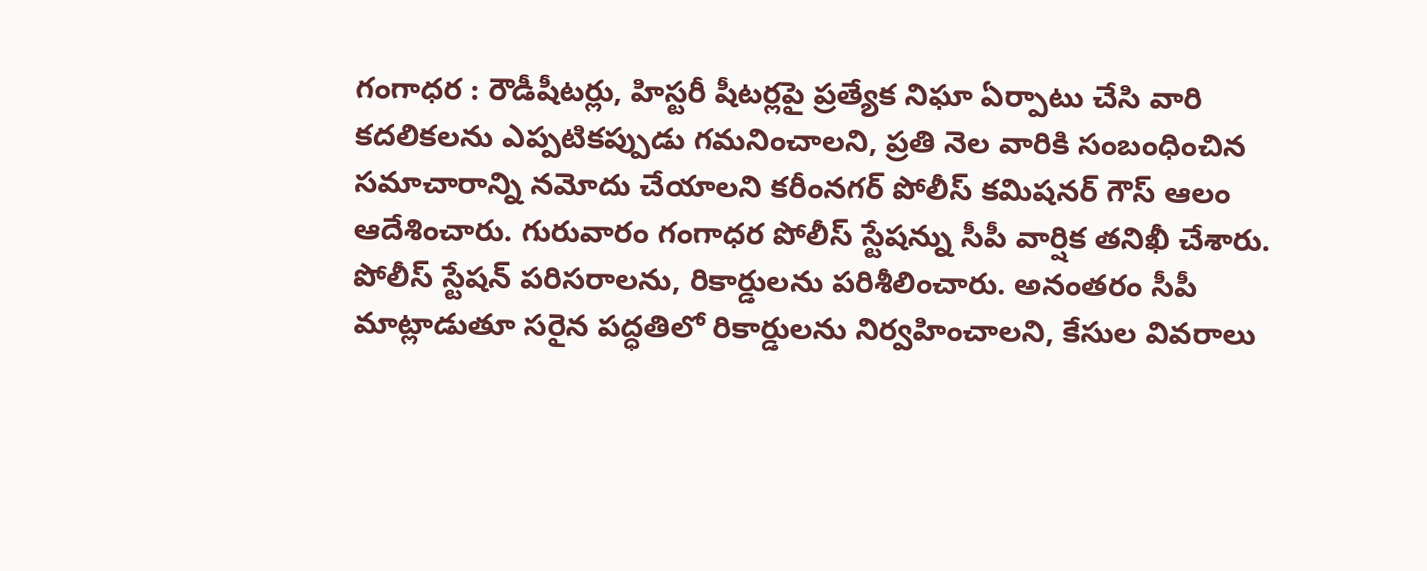గంగాధర : రౌడీషీటర్లు, హిస్టరీ షీటర్లపై ప్రత్యేక నిఘా ఏర్పాటు చేసి వారి కదలికలను ఎప్పటికప్పుడు గమనించాలని, ప్రతి నెల వారికి సంబంధించిన సమాచారాన్ని నమోదు చేయాలని కరీంనగర్ పోలీస్ కమిషనర్ గౌస్ ఆలం ఆదేశించారు. గురువారం గంగాధర పోలీస్ స్టేషన్ను సీపీ వార్షిక తనిఖీ చేశారు. పోలీస్ స్టేషన్ పరిసరాలను, రికార్డులను పరిశీలించారు. అనంతరం సీపీ మాట్లాడుతూ సరైన పద్ధతిలో రికార్డులను నిర్వహించాలని, కేసుల వివరాలు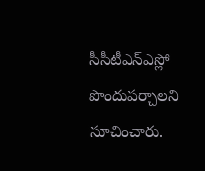సీసీటీఎన్ఎస్లో పొందుపర్చాలని సూచించారు.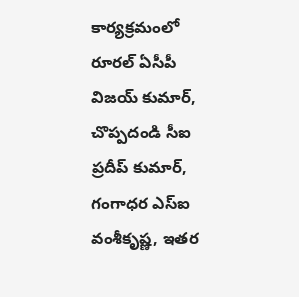కార్యక్రమంలో రూరల్ ఏసీపీ విజయ్ కుమార్, చొప్పదండి సీఐ ప్రదీప్ కుమార్, గంగాధర ఎస్ఐ వంశీకృష్ణ, ఇతర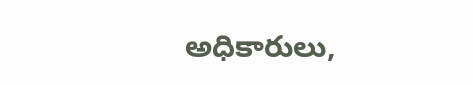అధికారులు,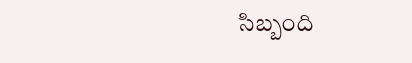సిబ్బంది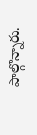పాల్గొన్నారు.